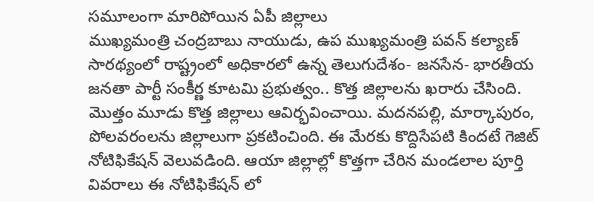సమూలంగా మారిపోయిన ఏపీ జిల్లాలు
ముఖ్యమంత్రి చంద్రబాబు నాయుడు, ఉప ముఖ్యమంత్రి పవన్ కల్యాణ్ సారథ్యంలో రాష్ట్రంలో అధికారలో ఉన్న తెలుగుదేశం- జనసేన- భారతీయ జనతా పార్టీ సంకీర్ణ కూటమి ప్రభుత్వం.. కొత్త జిల్లాలను ఖరారు చేసింది. మొత్తం మూడు కొత్త జిల్లాలు ఆవిర్భవించాయి. మదనపల్లి, మార్కాపురం, పోలవరంలను జిల్లాలుగా ప్రకటించింది. ఈ మేరకు కొద్దిసేపటి కిందటే గెజిట్ నోటిఫికేషన్ వెలువడింది. ఆయా జిల్లాల్లో కొత్తగా చేరిన మండలాల పూర్తి వివరాలు ఈ నోటిఫికేషన్ లో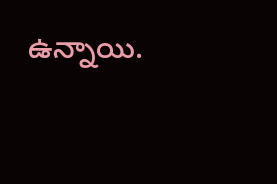ఉన్నాయి.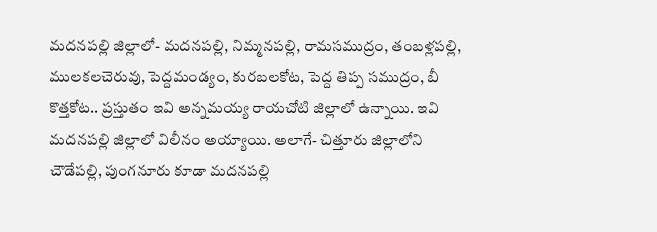మదనపల్లి జిల్లాలో- మదనపల్లి, నిమ్మనపల్లి, రామసముద్రం, తంబళ్లపల్లి, ములకలచెరువు, పెద్దమండ్యం, కురబలకోట, పెద్ద తిప్ప సముద్రం, బీ కొత్తకోట.. ప్రస్తుతం ఇవి అన్నమయ్య రాయచోటి జిల్లాలో ఉన్నాయి. ఇవి మదనపల్లి జిల్లాలో విలీనం అయ్యాయి. అలాగే- చిత్తూరు జిల్లాలోని చౌడేపల్లి, పుంగనూరు కూడా మదనపల్లి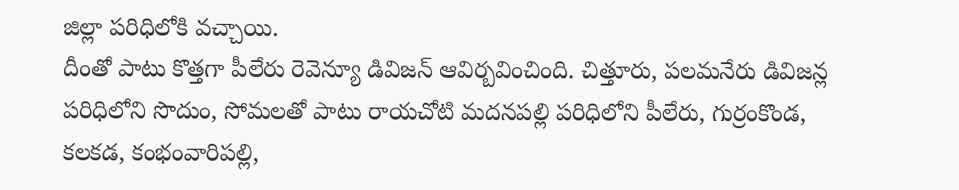జిల్లా పరిధిలోకి వచ్చాయి.
దీంతో పాటు కొత్తగా పీలేరు రెవెన్యూ డివిజన్ ఆవిర్బవించింది. చిత్తూరు, పలమనేరు డివిజన్ల పరిధిలోని సొదుం, సోమలతో పాటు రాయచోటి మదనపల్లి పరిధిలోని పీలేరు, గుర్రంకొండ, కలకడ, కంభంవారిపల్లి,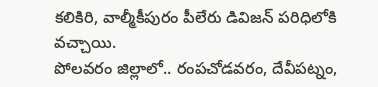కలికిరి, వాల్మీకీపురం పీలేరు డివిజన్ పరిధిలోకి వచ్చాయి.
పోలవరం జిల్లాలో.. రంపచోడవరం, దేవీపట్నం,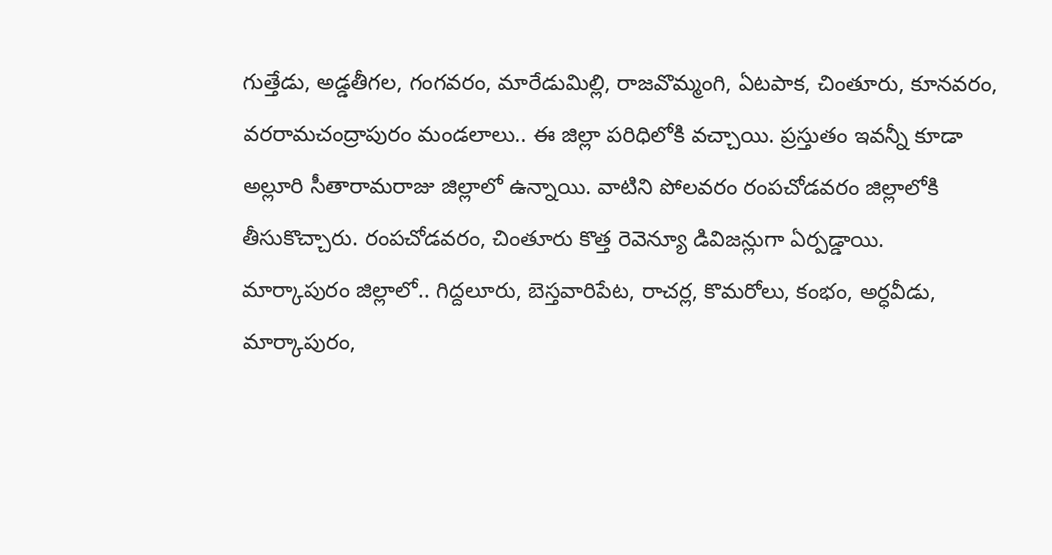గుత్తేడు, అడ్డతీగల, గంగవరం, మారేడుమిల్లి, రాజవొమ్మంగి, ఏటపాక, చింతూరు, కూనవరం, వరరామచంద్రాపురం మండలాలు.. ఈ జిల్లా పరిధిలోకి వచ్చాయి. ప్రస్తుతం ఇవన్నీ కూడా అల్లూరి సీతారామరాజు జిల్లాలో ఉన్నాయి. వాటిని పోలవరం రంపచోడవరం జిల్లాలోకి తీసుకొచ్చారు. రంపచోడవరం, చింతూరు కొత్త రెవెన్యూ డివిజన్లుగా ఏర్పడ్డాయి.
మార్కాపురం జిల్లాలో.. గిద్దలూరు, బెస్తవారిపేట, రాచర్ల, కొమరోలు, కంభం, అర్ధవీడు, మార్కాపురం,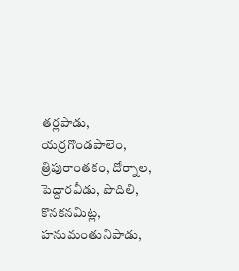తర్లపాడు, యర్రగొండపాలెం, త్రిపురాంతకం, దోర్నాల, పెద్దారవీడు, పొదిలి, కొనకనమిట్ల, హనుమంతునిపాడు,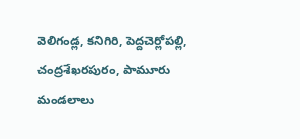వెలిగండ్ల, కనిగిరి, పెద్దచెర్లోపల్లి, చంద్రశేఖరపురం, పామూరు మండలాలు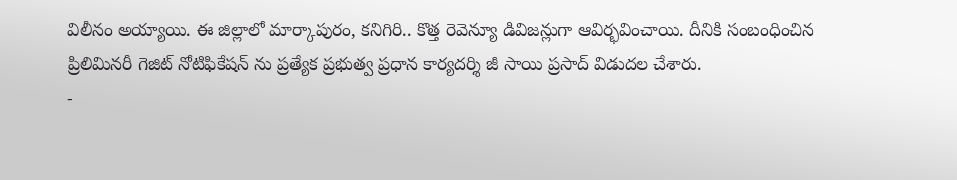విలీనం అయ్యాయి. ఈ జిల్లాలో మార్కాపురం, కనిగిరి.. కొత్త రెవెన్యూ డివిజన్లుగా ఆవిర్భవించాయి. దీనికి సంబంధించిన ప్రిలిమినరీ గెజిట్ నోటిఫికేషన్ ను ప్రత్యేక ప్రభుత్వ ప్రధాన కార్యదర్శి జీ సాయి ప్రసాద్ విడుదల చేశారు.
-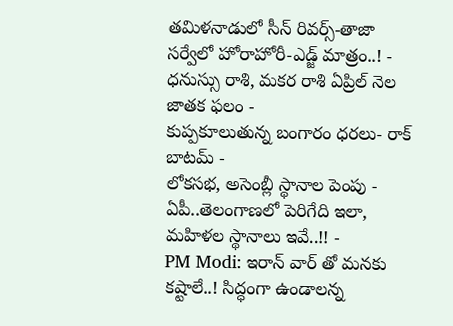తమిళనాడులో సీన్ రివర్స్-తాజా సర్వేలో హోరాహోరీ-ఎడ్జ్ మాత్రం..! -
ధనుస్సు రాశి, మకర రాశి ఏప్రిల్ నెల జాతక ఫలం -
కుప్పకూలుతున్న బంగారం ధరలు- రాక్ బాటమ్ -
లోకసభ, అసెంబ్లీ స్థానాల పెంపు - ఏపీ..తెలంగాణలో పెరిగేది ఇలా, మహిళల స్థానాలు ఇవే..!! -
PM Modi: ఇరాన్ వార్ తో మనకు కష్టాలే..! సిద్ధంగా ఉండాలన్న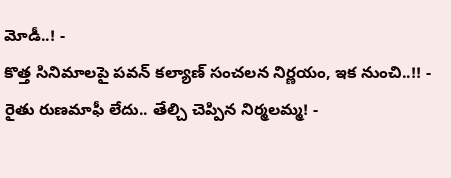మోడీ..! -
కొత్త సినిమాలపై పవన్ కల్యాణ్ సంచలన నిర్ణయం, ఇక నుంచి..!! -
రైతు రుణమాఫీ లేదు.. తేల్చి చెప్పిన నిర్మలమ్మ! -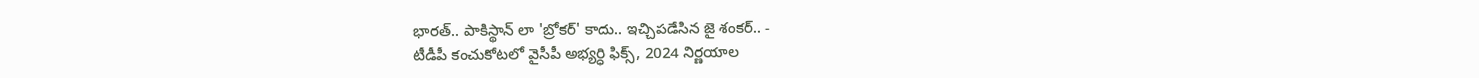భారత్.. పాకిస్థాన్ లా 'బ్రోకర్' కాదు.. ఇచ్చిపడేసిన జై శంకర్.. -
టీడీపీ కంచుకోటలో వైసీపీ అభ్యర్ధి ఫిక్స్, 2024 నిర్ణయాల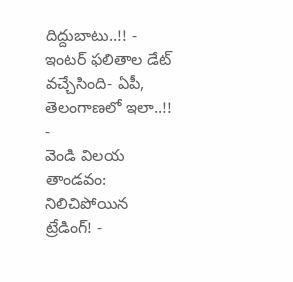దిద్దుబాటు..!! -
ఇంటర్ ఫలితాల డేట్ వచ్చేసింది- ఏపీ, తెలంగాణలో ఇలా..!! -
వెండి విలయ తాండవం: నిలిచిపోయిన ట్రేడింగ్! -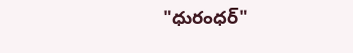"ధురంధర్"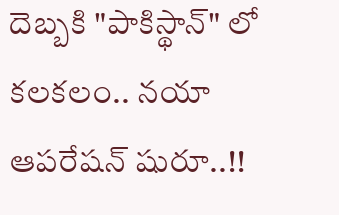దెబ్బకి "పాకిస్థాన్" లో కలకలం.. నయా ఆపరేషన్ షురూ..!!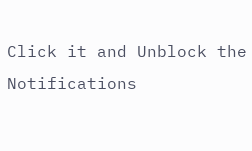Click it and Unblock the Notifications